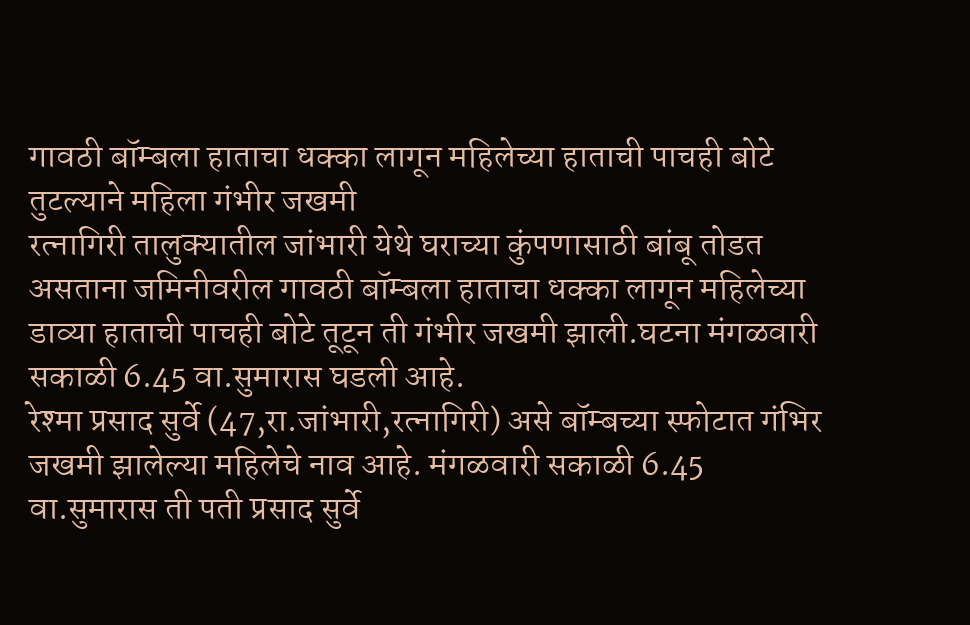गावठी बॉम्बला हाताचा धक्का लागून महिलेच्या हाताची पाचही बोटे तुटल्याने महिला गंभीर जखमी
रत्नागिरी तालुक्यातील जांभारी येथे घराच्या कुंपणासाठी बांबू तोडत असताना जमिनीवरील गावठी बॉम्बला हाताचा धक्का लागून महिलेच्या डाव्या हाताची पाचही बोटे तूटून ती गंभीर जखमी झाली.घटना मंगळवारी सकाळी 6.45 वा.सुमारास घडली आहे.
रेश्मा प्रसाद सुर्वे (47,रा.जांभारी,रत्नागिरी) असे बॉम्बच्या स्फोटात गंभिर जखमी झालेल्या महिलेचे नाव आहे. मंगळवारी सकाळी 6.45 वा.सुमारास ती पती प्रसाद सुर्वे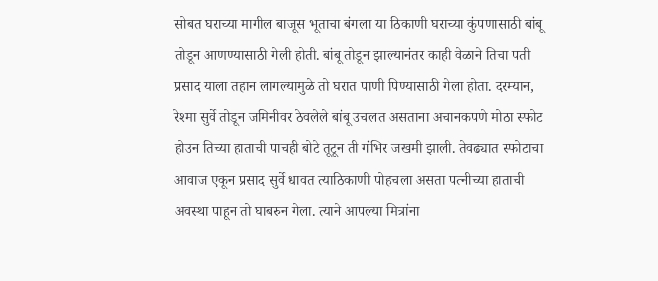सोबत घराच्या मागील बाजूस भूताचा बंगला या ठिकाणी घराच्या कुंपणासाठी बांबू तोडून आणण्यासाठी गेली होती. बांबू तोडून झाल्यानंतर काही वेळाने तिचा पती प्रसाद याला तहान लागल्यामुळे तो घरात पाणी पिण्यासाठी गेला होता. दरम्यान, रेश्मा सुर्वे तोडून जमिनीवर ठेवलेले बांबू उचलत असताना अचानकपणे मोठा स्फोट होउन तिच्या हाताची पाचही बोटे तूटून ती गंभिर जखमी झाली. तेवढ्यात स्फोटाचा आवाज एकून प्रसाद सुर्वे धावत त्याठिकाणी पोहचला असता पत्नीच्या हाताची अवस्था पाहून तो घाबरुन गेला. त्याने आपल्या मित्रांना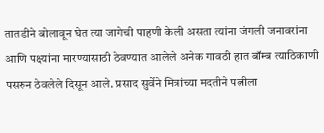तातडीने बोलावून घेत त्या जागेची पाहणी केली असता त्यांना जंगली जनावरांना आणि पक्ष्यांना मारण्यासाठी ठेवण्यात आलेले अनेक गावठी हात बॉम्ब त्याठिकाणी पसरुन ठेवलेले दिसून आले. प्रसाद सुर्वेने मित्रांच्या मदतीने पत्नीला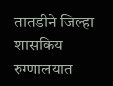तातडीने जिल्हा शासकिय रुग्णालयात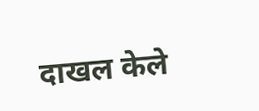दाखल केले